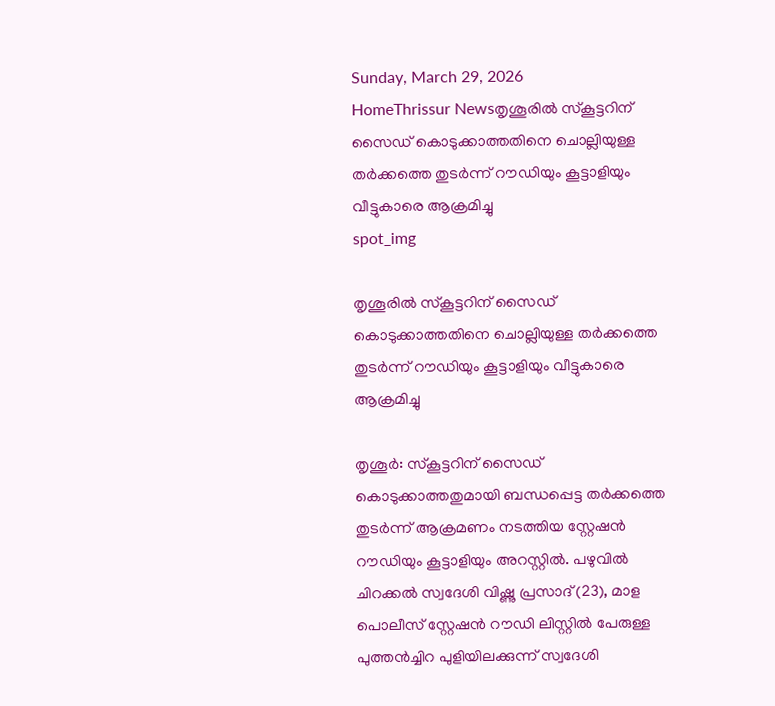Sunday, March 29, 2026
HomeThrissur Newsതൃശൂരിൽ സ്കൂട്ടറിന് സൈഡ് കൊടുക്കാത്തതിനെ ചൊല്ലിയുള്ള തർക്കത്തെ തുടർന്ന് റൗഡിയും കൂട്ടാളിയും വീട്ടുകാരെ ആക്രമിച്ചു
spot_img

തൃശൂരിൽ സ്കൂട്ടറിന് സൈഡ് കൊടുക്കാത്തതിനെ ചൊല്ലിയുള്ള തർക്കത്തെ തുടർന്ന് റൗഡിയും കൂട്ടാളിയും വീട്ടുകാരെ ആക്രമിച്ചു

തൃശൂര്‍: സ്‌കൂട്ടറിന് സൈഡ് കൊടുക്കാത്തതുമായി ബന്ധപ്പെട്ട തര്‍ക്കത്തെ തുടര്‍ന്ന് ആക്രമണം നടത്തിയ സ്റ്റേഷന്‍ റൗഡിയും കൂട്ടാളിയും അറസ്റ്റില്‍. പഴുവില്‍ ചിറക്കല്‍ സ്വദേശി വിഷ്ണു പ്രസാദ് (23), മാള പൊലീസ് സ്റ്റേഷന്‍ റൗഡി ലിസ്റ്റില്‍ പേരുള്ള പുത്തന്‍ച്ചിറ പുളിയിലക്കുന്ന് സ്വദേശി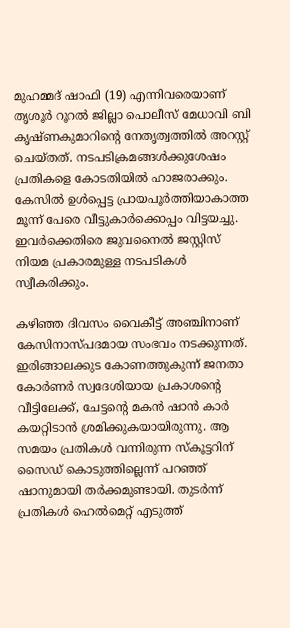മുഹമ്മദ് ഷാഫി (19) എന്നിവരെയാണ് തൃശൂര്‍ റൂറല്‍ ജില്ലാ പൊലീസ് മേധാവി ബി കൃഷ്ണകുമാറിന്‍റെ നേതൃത്വത്തില്‍ അറസ്റ്റ് ചെയ്തത്. നടപടിക്രമങ്ങള്‍ക്കുശേഷം പ്രതികളെ കോടതിയില്‍ ഹാജരാക്കും. കേസിൽ ഉൾപ്പെട്ട പ്രായപൂർത്തിയാകാത്ത മൂന്ന് പേരെ വീട്ടുകാര്‍ക്കൊപ്പം വിട്ടയച്ചു. ഇവര്‍ക്കെതിരെ ജുവനൈല്‍ ജസ്റ്റിസ് നിയമ പ്രകാരമുള്ള നടപടികള്‍ സ്വീകരിക്കും.

കഴിഞ്ഞ ദിവസം വൈകീട്ട് അഞ്ചിനാണ് കേസിനാസ്പദമായ സംഭവം നടക്കുന്നത്. ഇരിങ്ങാലക്കുട കോണത്തുകുന്ന് ജനതാ കോര്‍ണര്‍ സ്വദേശിയായ പ്രകാശന്റെ വീട്ടിലേക്ക്, ചേട്ടന്റെ മകന്‍ ഷാന്‍ കാര്‍ കയറ്റിടാന്‍ ശ്രമിക്കുകയായിരുന്നു. ആ സമയം പ്രതികള്‍ വന്നിരുന്ന സ്‌കൂട്ടറിന് സൈഡ് കൊടുത്തില്ലെന്ന് പറഞ്ഞ് ഷാനുമായി തര്‍ക്കമുണ്ടായി. തുടര്‍ന്ന് പ്രതികള്‍ ഹെല്‍മെറ്റ് എടുത്ത്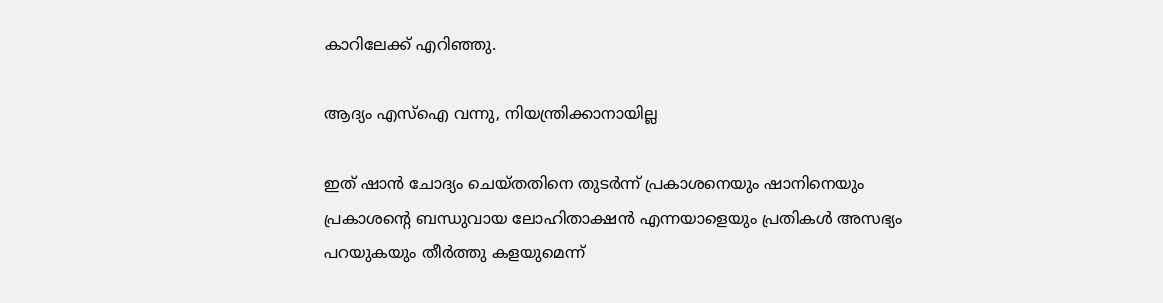കാറിലേക്ക് എറിഞ്ഞു.

ആദ്യം എസ്ഐ വന്നു, നിയന്ത്രിക്കാനായില്ല

ഇത് ഷാന്‍ ചോദ്യം ചെയ്തതിനെ തുടര്‍ന്ന് പ്രകാശനെയും ഷാനിനെയും പ്രകാശന്റെ ബന്ധുവായ ലോഹിതാക്ഷന്‍ എന്നയാളെയും പ്രതികള്‍ അസഭ്യം പറയുകയും തീര്‍ത്തു കളയുമെന്ന്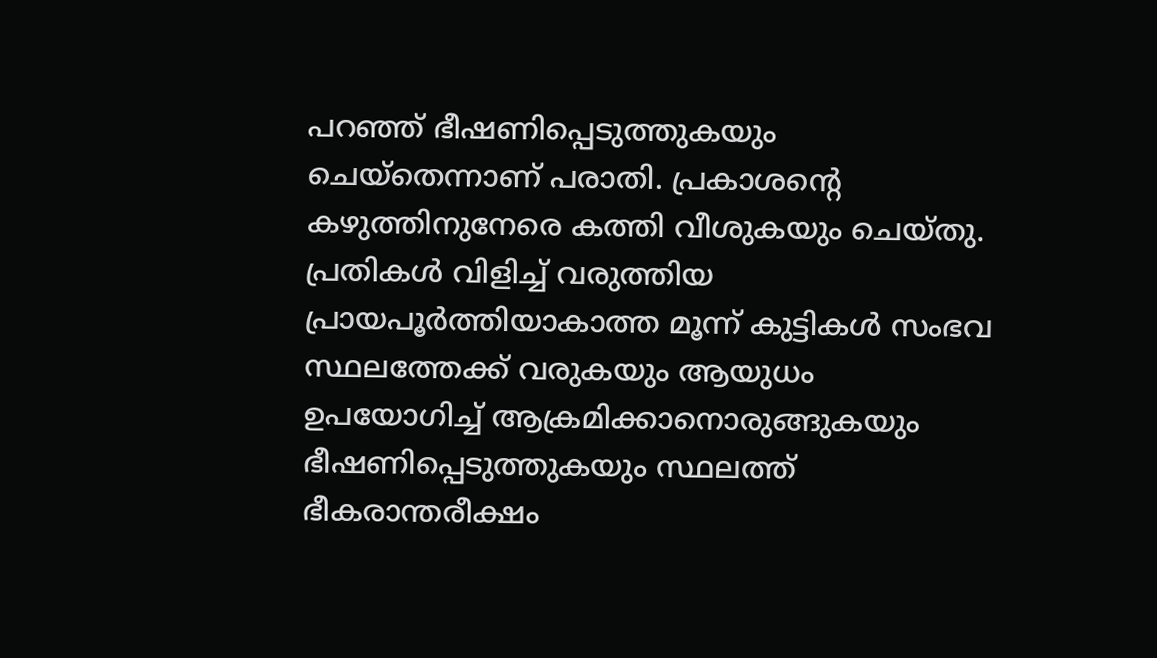പറഞ്ഞ് ഭീഷണിപ്പെടുത്തുകയും ചെയ്തെന്നാണ് പരാതി. പ്രകാശന്റെ കഴുത്തിനുനേരെ കത്തി വീശുകയും ചെയ്തു. പ്രതികള്‍ വിളിച്ച് വരുത്തിയ പ്രായപൂര്‍ത്തിയാകാത്ത മൂന്ന് കുട്ടികള്‍ സംഭവ സ്ഥലത്തേക്ക് വരുകയും ആയുധം ഉപയോഗിച്ച് ആക്രമിക്കാനൊരുങ്ങുകയും ഭീഷണിപ്പെടുത്തുകയും സ്ഥലത്ത് ഭീകരാന്തരീക്ഷം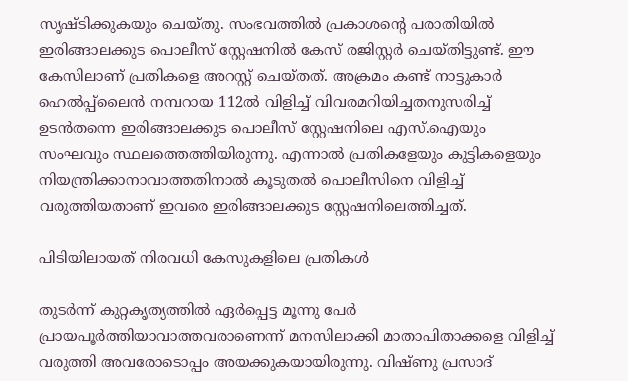സൃഷ്ടിക്കുകയും ചെയ്തു. സംഭവത്തില്‍ പ്രകാശന്റെ പരാതിയില്‍ ഇരിങ്ങാലക്കുട പൊലീസ് സ്റ്റേഷനില്‍ കേസ് രജിസ്റ്റര്‍ ചെയ്തിട്ടുണ്ട്. ഈ കേസിലാണ് പ്രതികളെ അറസ്റ്റ് ചെയ്തത്. അക്രമം കണ്ട് നാട്ടുകാര്‍ ഹെല്‍പ്പ്‌ലൈന്‍ നമ്പറായ 112ല്‍ വിളിച്ച് വിവരമറിയിച്ചതനുസരിച്ച് ഉടന്‍തന്നെ ഇരിങ്ങാലക്കുട പൊലീസ് സ്റ്റേഷനിലെ എസ്.ഐയും സംഘവും സ്ഥലത്തെത്തിയിരുന്നു. എന്നാല്‍ പ്രതികളേയും കുട്ടികളെയും നിയന്ത്രിക്കാനാവാത്തതിനാല്‍ കൂടുതല്‍ പൊലീസിനെ വിളിച്ച് വരുത്തിയതാണ് ഇവരെ ഇരിങ്ങാലക്കുട സ്റ്റേഷനിലെത്തിച്ചത്.

പിടിയിലായത് നിരവധി കേസുകളിലെ പ്രതികൾ

തുടര്‍ന്ന് കുറ്റകൃത്യത്തില്‍ ഏര്‍പ്പെട്ട മൂന്നു പേര്‍ പ്രായപൂര്‍ത്തിയാവാത്തവരാണെന്ന് മനസിലാക്കി മാതാപിതാക്കളെ വിളിച്ച് വരുത്തി അവരോടൊപ്പം അയക്കുകയായിരുന്നു. വിഷ്ണു പ്രസാദ്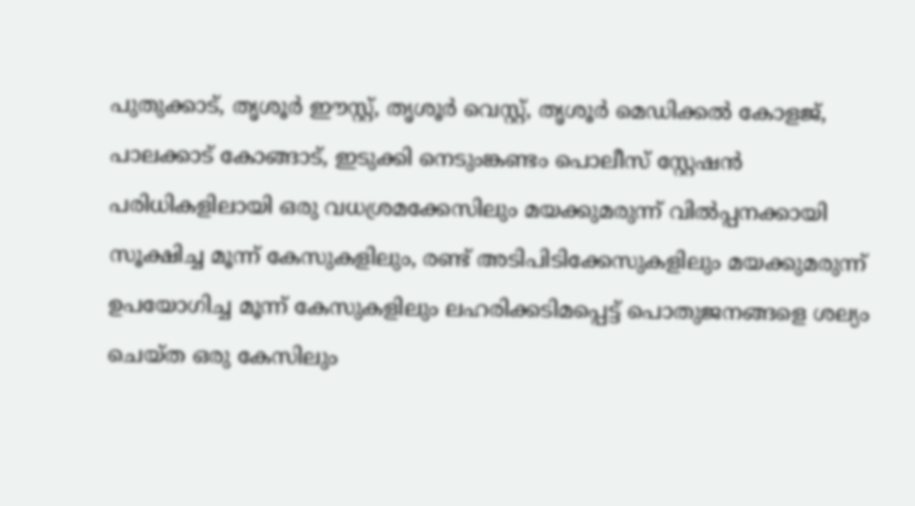പുതുക്കാട്, തൃശൂര്‍ ഈസ്റ്റ്, തൃശൂര്‍ വെസ്റ്റ്, തൃശൂര്‍ മെഡിക്കല്‍ കോളജ്, പാലക്കാട് കോങ്ങാട്, ഇടുക്കി നെടുംങ്കണ്ടം പൊലീസ് സ്റ്റേഷന്‍ പരിധികളിലായി ഒരു വധശ്രമക്കേസിലും മയക്കുമരുന്ന് വില്‍പ്പനക്കായി സൂക്ഷിച്ച മൂന്ന് കേസുകളിലും, രണ്ട് അടിപിടിക്കേസുകളിലും മയക്കുമരുന്ന് ഉപയോഗിച്ച മൂന്ന് കേസുകളിലും ലഹരിക്കടിമപ്പെട്ട് പൊതുജനങ്ങളെ ശല്യം ചെയ്ത ഒരു കേസിലും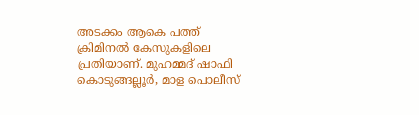അടക്കം ആകെ പത്ത് ക്രിമിനൽ കേസുകളിലെ പ്രതിയാണ്. മുഹമ്മദ് ഷാഫി കൊടുങ്ങല്ലൂര്‍, മാള പൊലീസ്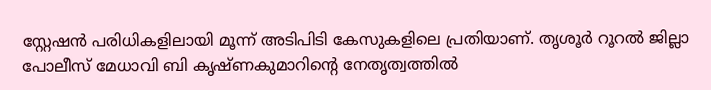സ്റ്റേഷന്‍ പരിധികളിലായി മൂന്ന് അടിപിടി കേസുകളിലെ പ്രതിയാണ്. തൃശൂര്‍ റൂറല്‍ ജില്ലാ പോലീസ് മേധാവി ബി കൃഷ്ണകുമാറിന്റെ നേതൃത്വത്തില്‍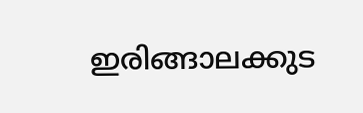ഇരിങ്ങാലക്കുട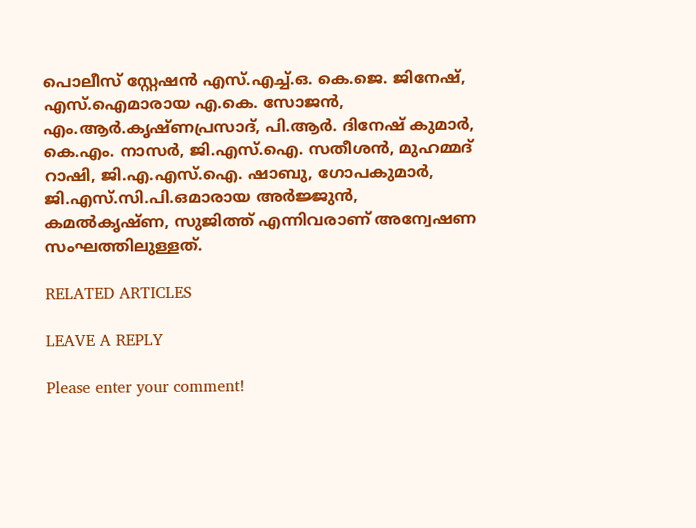പൊലീസ് സ്റ്റേഷന്‍ എസ്.എച്ച്.ഒ. കെ.ജെ. ജിനേഷ്, എസ്.ഐമാരായ എ.കെ. സോജന്‍, എം.ആര്‍.കൃഷ്ണപ്രസാദ്, പി.ആര്‍. ദിനേഷ് കുമാര്‍, കെ.എം. നാസര്‍, ജി.എസ്.ഐ. സതീശന്‍, മുഹമ്മദ് റാഷി, ജി.എ.എസ്.ഐ. ഷാബു, ഗോപകുമാര്‍, ജി.എസ്.സി.പി.ഒമാരായ അര്‍ജ്ജുന്‍, കമല്‍കൃഷ്ണ, സുജിത്ത് എന്നിവരാണ് അന്വേഷണ സംഘത്തിലുള്ളത്.

RELATED ARTICLES

LEAVE A REPLY

Please enter your comment!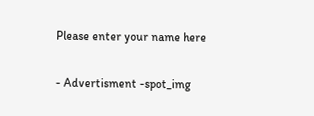Please enter your name here

- Advertisment -spot_img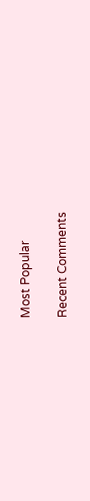Most Popular

Recent Comments